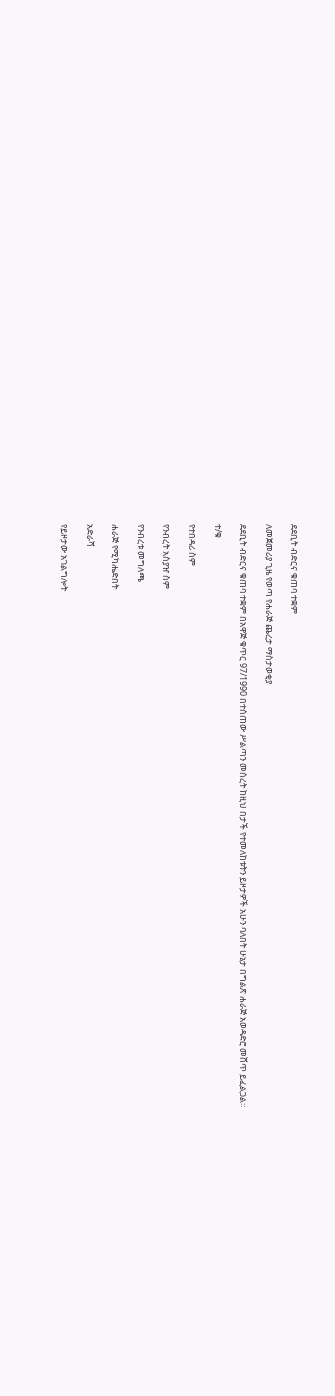ደደቢት ብድርና ቁጠባ ተቋም

ለመጀመሪያ ጊዜ የወጣ የሐራጅ ጨረታ ማስታወቂያ

ደደቢት ብድርና ቁጠባ ተቋም በአዋጅ ቁጥር 97/1990 በተሰጠው ሥልጣን መሰረት ከዚህ በታች የተመለከቱትን ይዞታዎች አሁን ባለበት ሁኔታ በግልጽ ሐራጅ አወዳድሮ መሸጥ ይፈልጋል።

ተ/ቁ

የተበዳሪ ስም

የንብረት አስያዠ ስም

የንብረቱ መግለጫ

ሐራጅ የሚካሔድበት

አድራሻ

የይዞታው አገልግሎት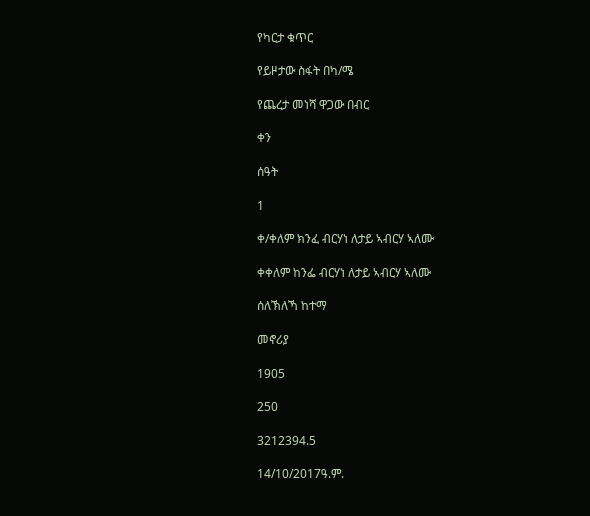የካርታ ቁጥር

የይዞታው ስፋት በካ/ሜ

የጨረታ መነሻ ዋጋው በብር

ቀን

ሰዓት

1

ቀ/ቀለም ክንፈ ብርሃነ ለታይ ኣብርሃ ኣለሙ

ቀቀለም ከንፌ ብርሃነ ለታይ ኣብርሃ ኣለሙ

ሰለኽለኻ ከተማ

መኖሪያ

1905

250

3212394.5

14/10/2017ዓ.ም.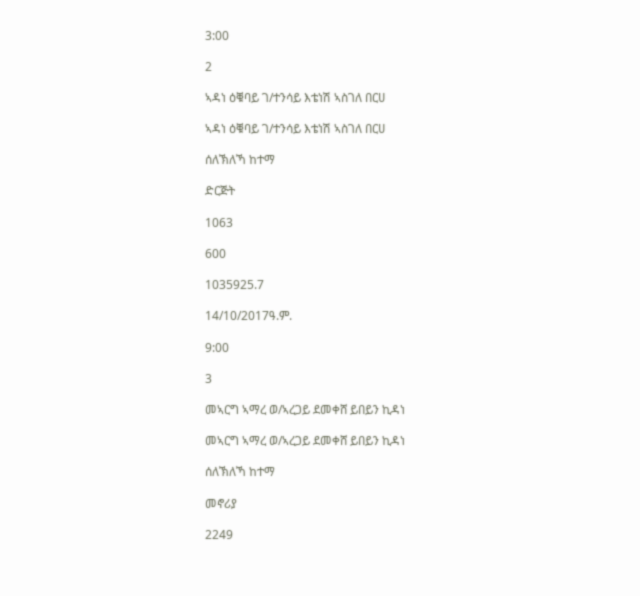3:00

2

ኣዳነ ዕቑባይ ገ/ተንሳይ እቴነሽ ኣስገለ በርሀ

ኣዳነ ዕቑባይ ገ/ተንሳይ እቴነሽ ኣስገለ በርሀ

ሰለኽለኻ ከተማ

ድርጅት

1063

600

1035925.7

14/10/2017ዓ.ም.

9:00

3

መኣርግ ኣማረ ወ/ኣረጋይ ደመቀሸ ይበይን ኪዳነ

መኣርግ ኣማረ ወ/ኣረጋይ ደመቀሸ ይበይን ኪዳነ

ሰለኽለኻ ከተማ

መኖሪያ

2249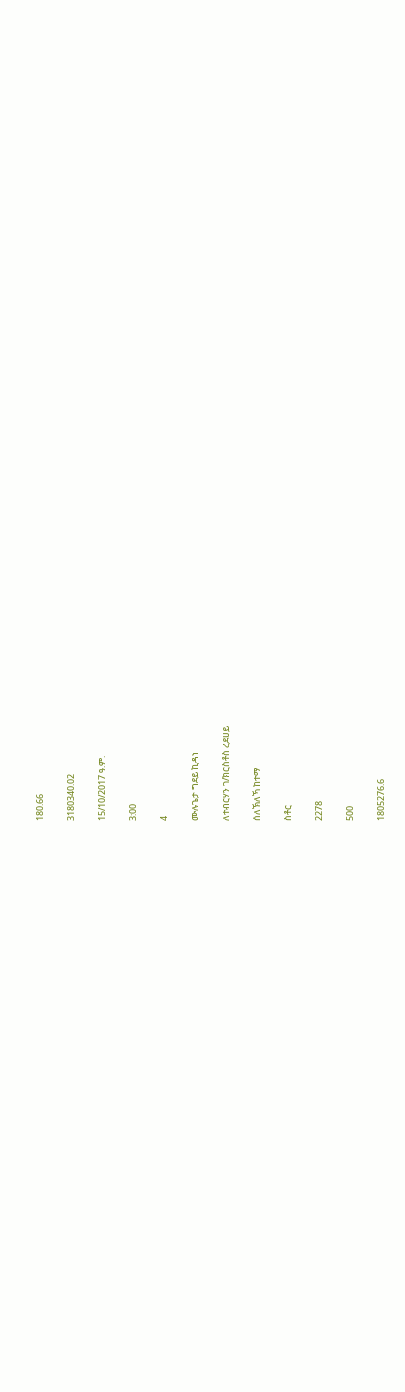180.66

3180340.02

15/10/2017 ዓ.ም.

3:00

4

ሙሉጌታ ግደይ ኪዳነ

ለተብርሃን ገ/ክርስቶስ ረደሀይ

ሰለኽለኻ ከተማ

ስቶር

2278

500

1805276.6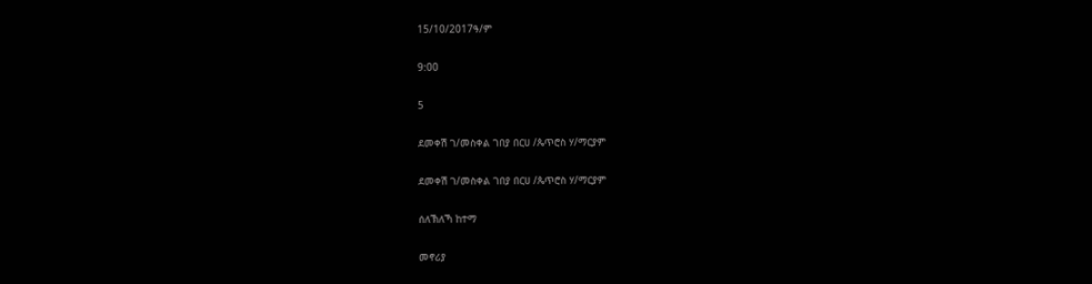15/10/2017ዓ/ም

9:00

5

ደመቀሽ ገ/መስቀል ገበያ በርሀ /ጴጥሮስ ሃ/ማርያም

ደመቀሽ ገ/መስቀል ገበያ በርሀ /ጴጥሮስ ሃ/ማርያም

ሰለኽለኻ ከተማ

መኖሪያ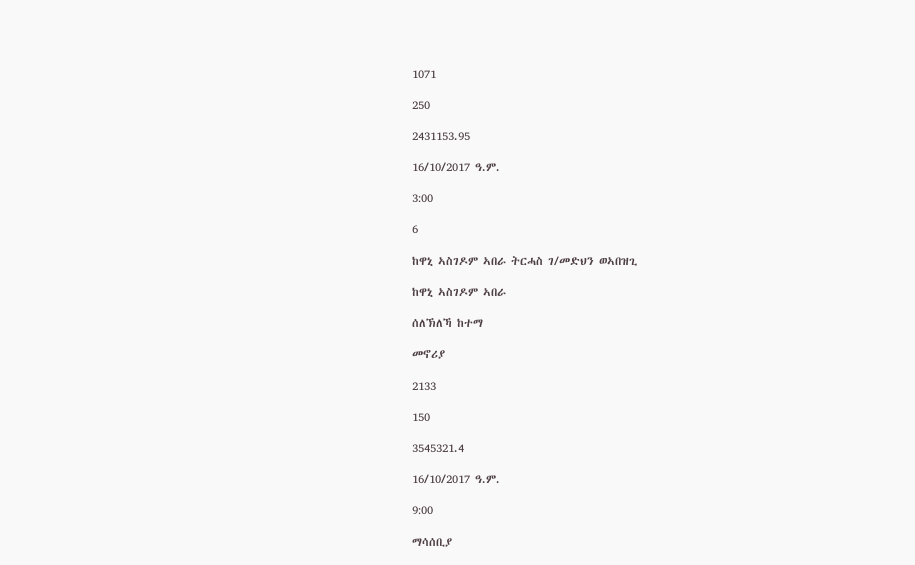1071

250

2431153.95

16/10/2017 ዓ.ም.

3:00

6

ከዋኒ ኣስገዶም ኣበራ ትርሓስ ገ/መድህን ወኣበዝጊ

ከዋኒ ኣስገዶም ኣበራ

ሰለኽለኻ ከተማ

መኖሪያ

2133

150

3545321.4

16/10/2017 ዓ.ም.

9:00

ማሳሰቢያ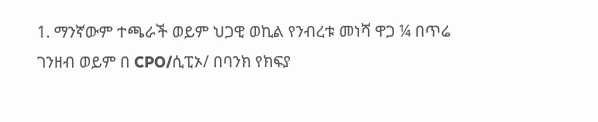1. ማንኛውም ተጫራች ወይም ህጋዊ ወኪል የንብረቱ መነሻ ዋጋ ¼ በጥሬ ገንዘብ ወይም በ CPO/ሲፒኦ/ በባንክ የክፍያ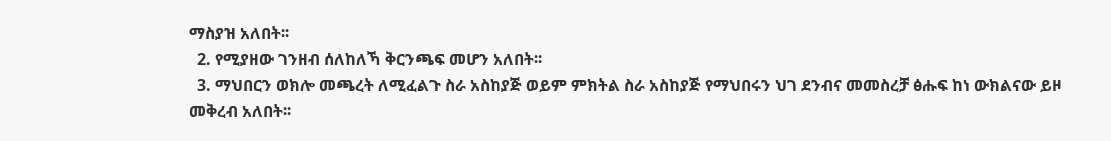ማስያዝ አለበት፡፡
  2. የሚያዘው ገንዘብ ሰለከለኻ ቅርንጫፍ መሆን አለበት፡፡
  3. ማህበርን ወክሎ መጫረት ለሚፈልጉ ስራ አስከያጅ ወይም ምክትል ስራ አስከያጅ የማህበሩን ህገ ደንብና መመስረቻ ፅሑፍ ከነ ውክልናው ይዞ መቅረብ አለበት፡፡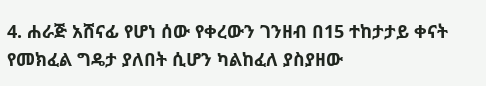4. ሐራጅ አሸናፊ የሆነ ሰው የቀረውን ገንዘብ በ15 ተከታታይ ቀናት የመክፈል ግዴታ ያለበት ሲሆን ካልከፈለ ያስያዘው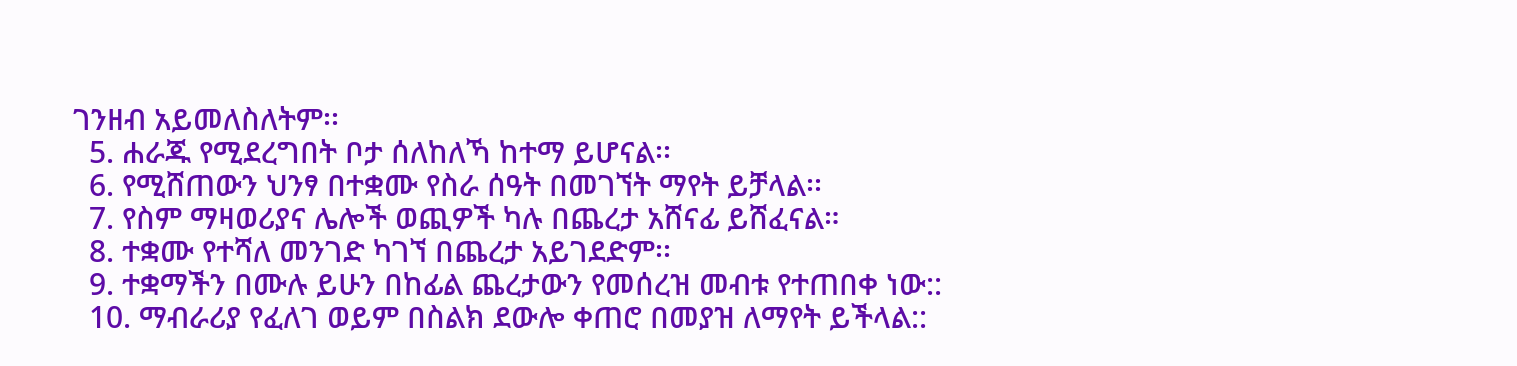ገንዘብ አይመለስለትም፡፡
  5. ሐራጁ የሚደረግበት ቦታ ሰለከለኻ ከተማ ይሆናል፡፡
  6. የሚሸጠውን ህንፃ በተቋሙ የስራ ሰዓት በመገኘት ማየት ይቻላል፡፡
  7. የስም ማዛወሪያና ሌሎች ወጪዎች ካሉ በጨረታ አሸናፊ ይሸፈናል።
  8. ተቋሙ የተሻለ መንገድ ካገኘ በጨረታ አይገደድም፡፡
  9. ተቋማችን በሙሉ ይሁን በከፊል ጨረታውን የመሰረዝ መብቱ የተጠበቀ ነው::
  10. ማብራሪያ የፈለገ ወይም በስልክ ደውሎ ቀጠሮ በመያዝ ለማየት ይችላል::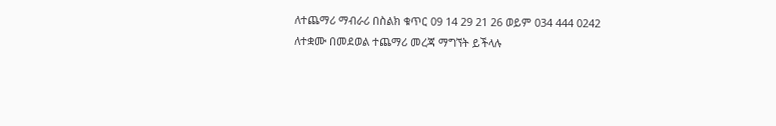ለተጨማሪ ማብራሪ በስልክ ቁጥር 09 14 29 21 26 ወይም 034 444 0242 ለተቋሙ በመደወል ተጨማሪ መረጃ ማግኘት ይችላሉ